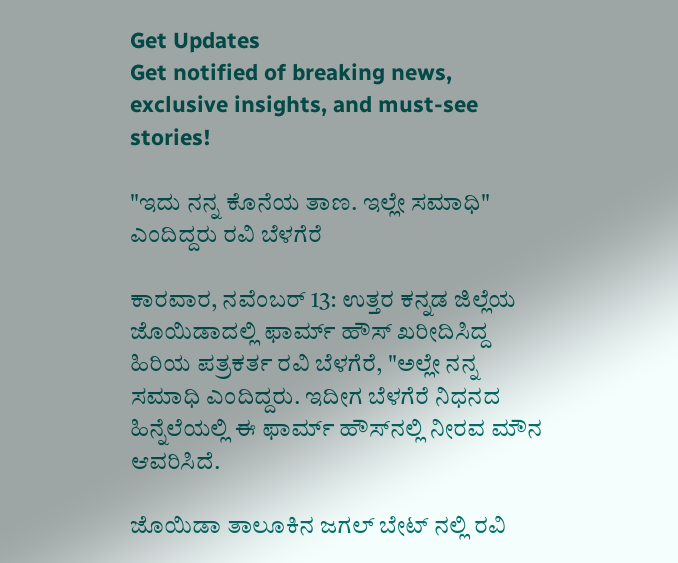Get Updates
Get notified of breaking news, exclusive insights, and must-see stories!

"ಇದು ನನ್ನ ಕೊನೆಯ ತಾಣ. ಇಲ್ಲೇ ಸಮಾಧಿ" ಎಂದಿದ್ದರು ರವಿ ಬೆಳಗೆರೆ

ಕಾರವಾರ, ನವೆಂಬರ್ 13: ಉತ್ತರ ಕನ್ನಡ ಜಿಲ್ಲೆಯ ಜೊಯಿಡಾದಲ್ಲಿ ಫಾರ್ಮ್ ಹೌಸ್ ಖರೀದಿಸಿದ್ದ ಹಿರಿಯ ಪತ್ರಕರ್ತ ರವಿ ಬೆಳಗೆರೆ, "ಅಲ್ಲೇ ನನ್ನ ಸಮಾಧಿ ಎಂದಿದ್ದರು. ಇದೀಗ ಬೆಳಗೆರೆ ನಿಧನದ‌ ಹಿನ್ನೆಲೆಯಲ್ಲಿ ಈ ಫಾರ್ಮ್ ಹೌಸ್‌ನಲ್ಲಿ ನೀರವ ಮೌನ ಆವರಿಸಿದೆ.

ಜೊಯಿಡಾ ತಾಲೂಕಿನ ಜಗಲ್ ‌ಬೇಟ್ ನಲ್ಲಿ ರವಿ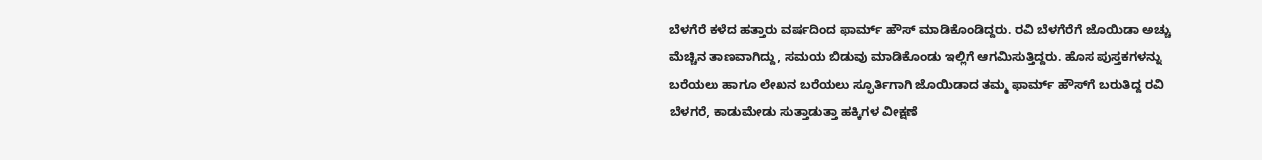ಬೆಳಗೆರೆ ಕಳೆದ ಹತ್ತಾರು ವರ್ಷದಿಂದ ಫಾರ್ಮ್ ಹೌಸ್ ಮಾಡಿಕೊಂಡಿದ್ದರು. ರವಿ ಬೆಳಗೆರೆಗೆ ಜೊಯಿಡಾ ಅಚ್ಚು ಮೆಚ್ಚಿನ ತಾಣವಾಗಿದ್ದು, ಸಮಯ ಬಿಡುವು ಮಾಡಿಕೊಂಡು ಇಲ್ಲಿಗೆ ಆಗಮಿಸುತ್ತಿದ್ದರು. ಹೊಸ ಪುಸ್ತಕಗಳನ್ನು ಬರೆಯಲು ಹಾಗೂ ಲೇಖನ ಬರೆಯಲು ಸ್ಫೂರ್ತಿಗಾಗಿ ಜೊಯಿಡಾದ ತಮ್ಮ ಫಾರ್ಮ್ ಹೌಸ್‌ಗೆ ಬರುತಿದ್ದ ರವಿ ಬೆಳಗರೆ, ಕಾಡುಮೇಡು ಸುತ್ತಾಡುತ್ತಾ ಹಕ್ಕಿಗಳ ವೀಕ್ಷಣೆ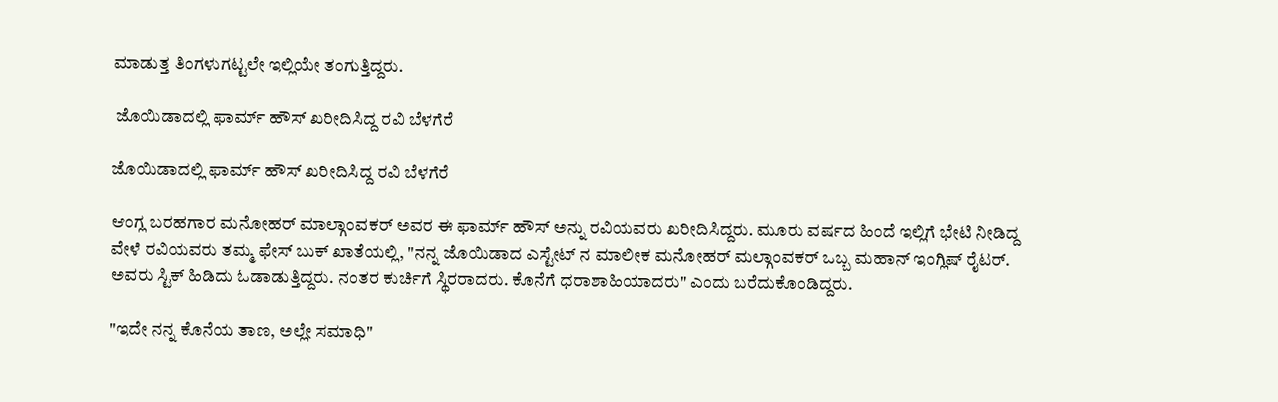ಮಾಡುತ್ತ ತಿಂಗಳುಗಟ್ಟಲೇ ಇಲ್ಲಿಯೇ ತಂಗುತ್ತಿದ್ದರು.

 ಜೊಯಿಡಾದಲ್ಲಿ ಫಾರ್ಮ್ ಹೌಸ್ ಖರೀದಿಸಿದ್ದ ರವಿ ಬೆಳಗೆರೆ

ಜೊಯಿಡಾದಲ್ಲಿ ಫಾರ್ಮ್ ಹೌಸ್ ಖರೀದಿಸಿದ್ದ ರವಿ ಬೆಳಗೆರೆ

ಆಂಗ್ಲ ಬರಹಗಾರ ಮನೋಹರ್ ಮಾಲ್ಗಾಂವಕರ್ ಅವರ ಈ ಫಾರ್ಮ್ ಹೌಸ್ ಅನ್ನು ರವಿಯವರು ಖರೀದಿಸಿದ್ದರು. ಮೂರು ವರ್ಷದ ಹಿಂದೆ ಇಲ್ಲಿಗೆ ಭೇಟಿ ನೀಡಿದ್ದ ವೇಳೆ ರವಿಯವರು ತಮ್ಮ ಫೇಸ್ ಬುಕ್ ಖಾತೆಯಲ್ಲಿ, "ನನ್ನ ಜೊಯಿಡಾದ ಎಸ್ಟೇಟ್ ನ ಮಾಲೀಕ ಮನೋಹರ್ ಮಲ್ಗಾಂವಕರ್ ಒಬ್ಬ ಮಹಾನ್ ಇಂಗ್ಲಿಷ್ ರೈಟರ್. ಅವರು ಸ್ಟಿಕ್ ಹಿಡಿದು ಓಡಾಡುತ್ತಿದ್ದರು. ನಂತರ ಕುರ್ಚಿಗೆ ಸ್ಥಿರರಾದರು. ಕೊನೆಗೆ ಧರಾಶಾಹಿಯಾದರು" ಎಂದು ಬರೆದುಕೊಂಡಿದ್ದರು.

"ಇದೇ ನನ್ನ ಕೊನೆಯ ತಾಣ, ಅಲ್ಲೇ ಸಮಾಧಿ"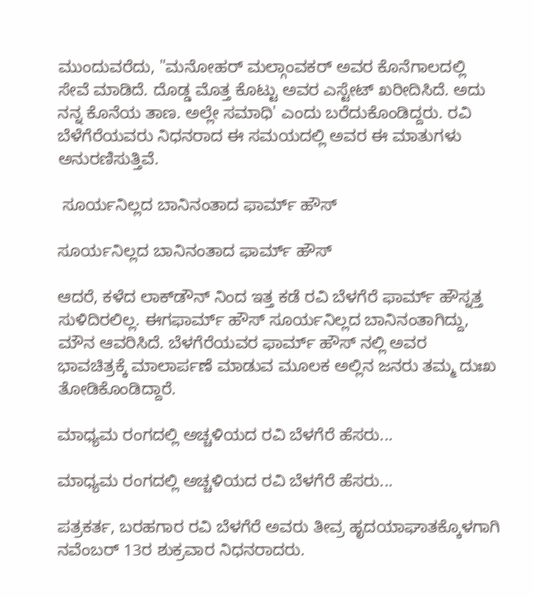ಮುಂದುವರೆದು, "ಮನೋಹರ್ ಮಲ್ಗಾಂವಕರ್ ಅವರ ಕೊನೆಗಾಲದಲ್ಲಿ ಸೇವೆ ಮಾಡಿದೆ. ದೊಡ್ಡ ಮೊತ್ತ ಕೊಟ್ಟು ಅವರ ಎಸ್ಟೇಟ್ ಖರೀದಿಸಿದೆ. ಅದು ನನ್ನ ಕೊನೆಯ ತಾಣ. ಅಲ್ಲೇ ಸಮಾಧಿ' ಎಂದು ಬರೆದುಕೊಂಡಿದ್ದರು. ರವಿ ಬೆಳೆಗೆರೆಯವರು ನಿಧನರಾದ ಈ ಸಮಯದಲ್ಲಿ ಅವರ ಈ ಮಾತುಗಳು ಅನುರಣಿಸುತ್ತಿವೆ.

 ಸೂರ್ಯನಿಲ್ಲದ ಬಾನಿನಂತಾದ ಫಾರ್ಮ್ ಹೌಸ್

ಸೂರ್ಯನಿಲ್ಲದ ಬಾನಿನಂತಾದ ಫಾರ್ಮ್ ಹೌಸ್

ಆದರೆ, ಕಳೆದ ಲಾಕ್‌ಡೌನ್ ನಿಂದ ಇತ್ತ ಕಡೆ ರವಿ ಬೆಳಗೆರೆ ಫಾರ್ಮ್‌ ಹೌಸ್ನತ್ತ ಸುಳಿದಿರಲಿಲ್ಲ. ಈಗಫಾರ್ಮ್‌ ಹೌಸ್ ಸೂರ್ಯನಿಲ್ಲದ ಬಾನಿನಂತಾಗಿದ್ದು, ಮೌನ ಆವರಿಸಿದೆ. ಬೆಳಗೆರೆಯವರ ಫಾರ್ಮ್ ಹೌಸ್ ನಲ್ಲಿ ಅವರ ಭಾವಚಿತ್ರಕ್ಕೆ ಮಾಲಾರ್ಪಣೆ ಮಾಡುವ ಮೂಲಕ ಅಲ್ಲಿನ ಜನರು ತಮ್ಮ ದುಃಖ ತೋಡಿಕೊಂಡಿದ್ದಾರೆ.

ಮಾಧ್ಯಮ ರಂಗದಲ್ಲಿ ಅಚ್ಚಳಿಯದ ರವಿ ಬೆಳಗೆರೆ ಹೆಸರು...

ಮಾಧ್ಯಮ ರಂಗದಲ್ಲಿ ಅಚ್ಚಳಿಯದ ರವಿ ಬೆಳಗೆರೆ ಹೆಸರು...

ಪತ್ರಕರ್ತ, ಬರಹಗಾರ ರವಿ ಬೆಳಗೆರೆ ಅವರು ತೀವ್ರ ಹೃದಯಾಘಾತಕ್ಕೊಳಗಾಗಿ ನವೆಂಬರ್ 13ರ ಶುಕ್ರವಾರ ನಿಧನರಾದರು.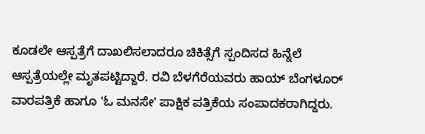ಕೂಡಲೇ ಆಸ್ಪತ್ರೆಗೆ ದಾಖಲಿಸಲಾದರೂ ಚಿಕಿತ್ಸೆಗೆ ಸ್ಪಂದಿಸದ ಹಿನ್ನೆಲೆ ಆಸ್ಪತ್ರೆಯಲ್ಲೇ ಮೃತಪಟ್ಟಿದ್ದಾರೆ. ರವಿ ಬೆಳಗೆರೆಯವರು ಹಾಯ್ ಬೆಂಗಳೂರ್ ವಾರಪತ್ರಿಕೆ ಹಾಗೂ 'ಓ ಮನಸೇ' ಪಾಕ್ಷಿಕ ಪತ್ರಿಕೆಯ ಸಂಪಾದಕರಾಗಿದ್ದರು.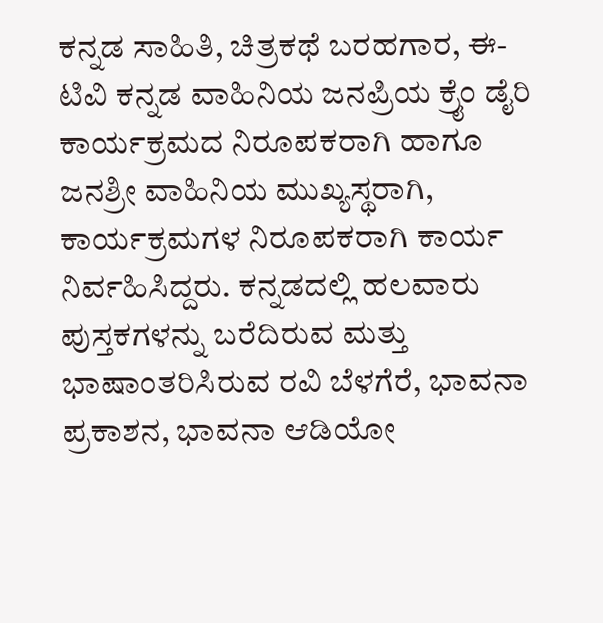ಕನ್ನಡ ಸಾಹಿತಿ, ಚಿತ್ರಕಥೆ ಬರಹಗಾರ, ಈ-ಟಿವಿ ಕನ್ನಡ ವಾಹಿನಿಯ ಜನಪ್ರಿಯ ಕ್ರೈಂ ಡೈರಿ ಕಾರ್ಯಕ್ರಮದ ನಿರೂಪಕರಾಗಿ ಹಾಗೂ ಜನಶ್ರೀ ವಾಹಿನಿಯ ಮುಖ್ಯಸ್ಥರಾಗಿ, ಕಾರ್ಯಕ್ರಮಗಳ ನಿರೂಪಕರಾಗಿ ಕಾರ್ಯ ನಿರ್ವಹಿಸಿದ್ದರು. ಕನ್ನಡದಲ್ಲಿ ಹಲವಾರು ಪುಸ್ತಕಗಳನ್ನು ಬರೆದಿರುವ ಮತ್ತು ಭಾಷಾಂತರಿಸಿರುವ ರವಿ ಬೆಳಗೆರೆ, ಭಾವನಾ ಪ್ರಕಾಶನ, ಭಾವನಾ ಆಡಿಯೋ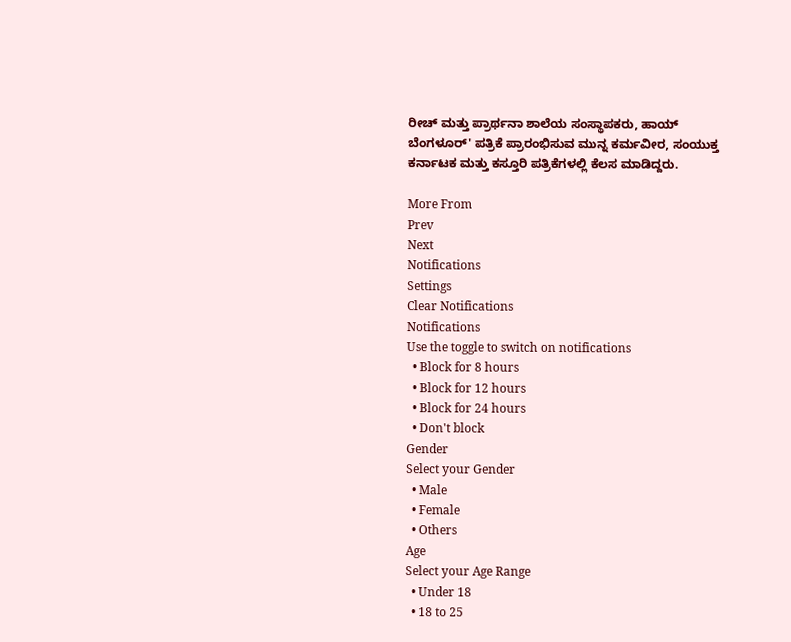ರೀಚ್ ಮತ್ತು ಪ್ರಾರ್ಥನಾ ಶಾಲೆಯ ಸಂಸ್ಥಾಪಕರು, ಹಾಯ್ ಬೆಂಗಳೂರ್' ಪತ್ರಿಕೆ ಪ್ರಾರಂಭಿಸುವ ಮುನ್ನ ಕರ್ಮವೀರ, ಸಂಯುಕ್ತ ಕರ್ನಾಟಕ ಮತ್ತು ಕಸ್ತೂರಿ ಪತ್ರಿಕೆಗಳಲ್ಲಿ ಕೆಲಸ ಮಾಡಿದ್ದರು.

More From
Prev
Next
Notifications
Settings
Clear Notifications
Notifications
Use the toggle to switch on notifications
  • Block for 8 hours
  • Block for 12 hours
  • Block for 24 hours
  • Don't block
Gender
Select your Gender
  • Male
  • Female
  • Others
Age
Select your Age Range
  • Under 18
  • 18 to 25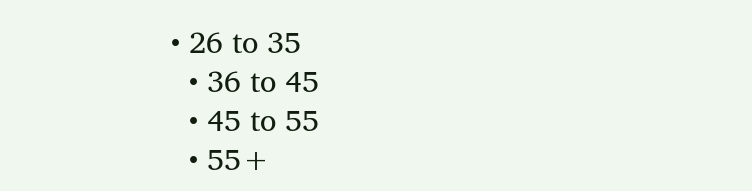• 26 to 35
  • 36 to 45
  • 45 to 55
  • 55+